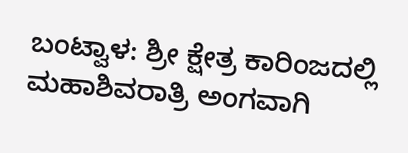ಬಂಟ್ವಾಳ: ಶ್ರೀ ಕ್ಷೇತ್ರ ಕಾರಿಂಜದಲ್ಲಿ ಮಹಾಶಿವರಾತ್ರಿ ಅಂಗವಾಗಿ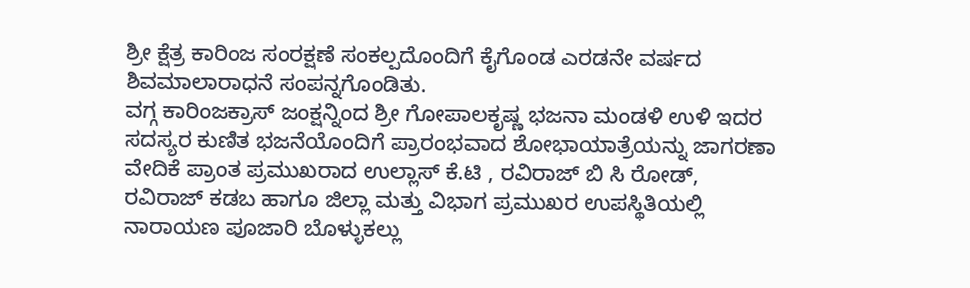ಶ್ರೀ ಕ್ಷೆತ್ರ ಕಾರಿಂಜ ಸಂರಕ್ಷಣೆ ಸಂಕಲ್ಪದೊಂದಿಗೆ ಕೈಗೊಂಡ ಎರಡನೇ ವರ್ಷದ ಶಿವಮಾಲಾರಾಧನೆ ಸಂಪನ್ನಗೊಂಡಿತು.
ವಗ್ಗ ಕಾರಿಂಜಕ್ರಾಸ್ ಜಂಕ್ಷನ್ನಿಂದ ಶ್ರೀ ಗೋಪಾಲಕೃಷ್ಣ ಭಜನಾ ಮಂಡಳಿ ಉಳಿ ಇದರ ಸದಸ್ಯರ ಕುಣಿತ ಭಜನೆಯೊಂದಿಗೆ ಪ್ರಾರಂಭವಾದ ಶೋಭಾಯಾತ್ರೆಯನ್ನು ಜಾಗರಣಾ ವೇದಿಕೆ ಪ್ರಾಂತ ಪ್ರಮುಖರಾದ ಉಲ್ಲಾಸ್ ಕೆ.ಟಿ , ರವಿರಾಜ್ ಬಿ ಸಿ ರೋಡ್, ರವಿರಾಜ್ ಕಡಬ ಹಾಗೂ ಜಿಲ್ಲಾ ಮತ್ತು ವಿಭಾಗ ಪ್ರಮುಖರ ಉಪಸ್ಥಿತಿಯಲ್ಲಿ ನಾರಾಯಣ ಪೂಜಾರಿ ಬೊಳ್ಳುಕಲ್ಲು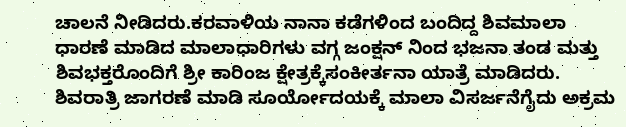ಚಾಲನೆ ನೀಡಿದರು.ಕರವಾಳಿಯ ನಾನಾ ಕಡೆಗಳಿಂದ ಬಂದಿದ್ದ ಶಿವಮಾಲಾ ಧಾರಣೆ ಮಾಡಿದ ಮಾಲಾಧಾರಿಗಳು ವಗ್ಗ ಜಂಕ್ಷನ್ ನಿಂದ ಭಜನಾ ತಂಡ ಮತ್ತು ಶಿವಭಕ್ತರೊಂದಿಗೆ ಶ್ರೀ ಕಾರಿಂಜ ಕ್ಷೇತ್ರಕ್ಕೆಸಂಕೀರ್ತನಾ ಯಾತ್ರೆ ಮಾಡಿದರು. ಶಿವರಾತ್ರಿ ಜಾಗರಣೆ ಮಾಡಿ ಸೂರ್ಯೋದಯಕ್ಕೆ ಮಾಲಾ ವಿಸರ್ಜನೆಗೈದು ಅಕ್ರಮ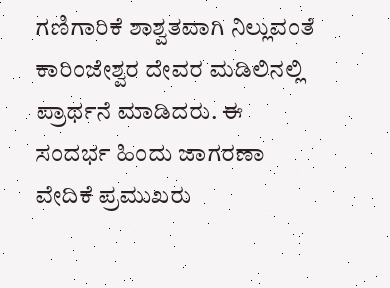ಗಣಿಗಾರಿಕೆ ಶಾಶ್ವತವಾಗಿ ನಿಲ್ಲುವಂತೆ ಕಾರಿಂಜೇಶ್ವರ ದೇವರ ಮಡಿಲಿನಲ್ಲಿ ಪ್ರಾರ್ಥನೆ ಮಾಡಿದರು. ಈ ಸಂದರ್ಭ ಹಿಂದು ಜಾಗರಣಾ ವೇದಿಕೆ ಪ್ರಮುಖರು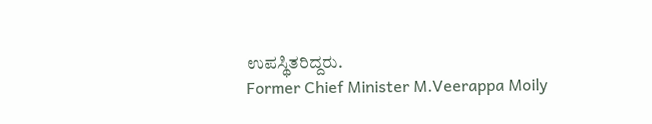ಉಪಸ್ಥಿತರಿದ್ದರು.
Former Chief Minister M.Veerappa Moily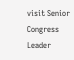visit Senior Congress Leader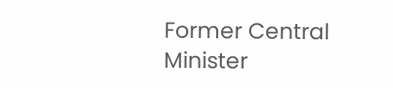Former Central Minister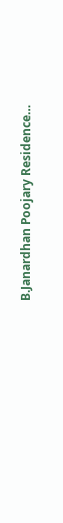B.Janardhan Poojary Residence…